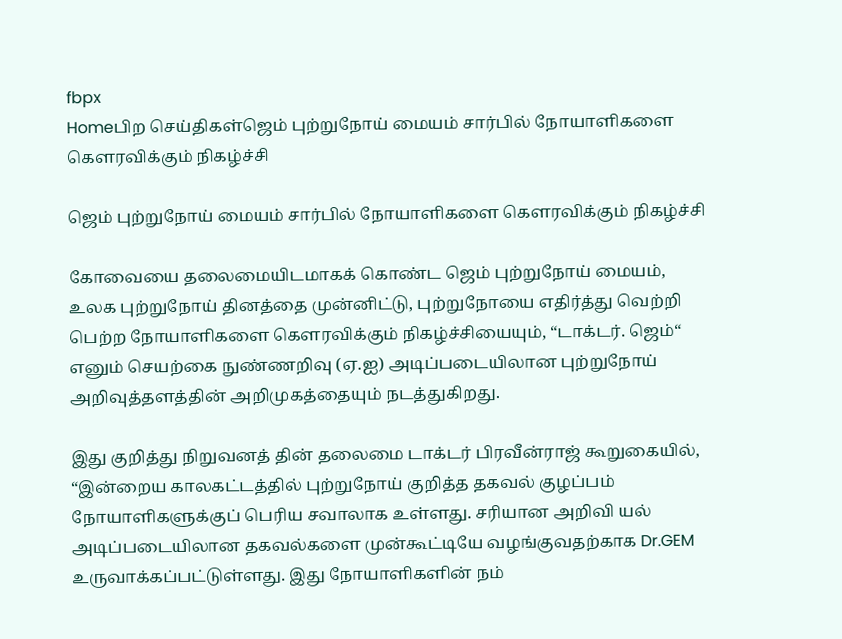fbpx
Homeபிற செய்திகள்ஜெம் புற்றுநோய் மையம் சார்பில் நோயாளிகளை கௌரவிக்கும் நிகழ்ச்சி

ஜெம் புற்றுநோய் மையம் சார்பில் நோயாளிகளை கௌரவிக்கும் நிகழ்ச்சி

கோவையை தலைமையிடமாகக் கொண்ட ஜெம் புற்றுநோய் மையம், உலக புற்றுநோய் தினத்தை முன்னிட்டு, புற்றுநோயை எதிர்த்து வெற்றி பெற்ற நோயாளிகளை கௌரவிக்கும் நிகழ்ச்சியையும், “டாக்டர். ஜெம்“ எனும் செயற்கை நுண்ணறிவு (ஏ.ஐ) அடிப்படையிலான புற்றுநோய் அறிவுத்தளத்தின் அறிமுகத்தையும் நடத்துகிறது.

இது குறித்து நிறுவனத் தின் தலைமை டாக்டர் பிரவீன்ராஜ் கூறுகையில், “இன்றைய காலகட்டத்தில் புற்றுநோய் குறித்த தகவல் குழப்பம் நோயாளிகளுக்குப் பெரிய சவாலாக உள்ளது. சரியான அறிவி யல் அடிப்படையிலான தகவல்களை முன்கூட்டியே வழங்குவதற்காக Dr.GEM உருவாக்கப்பட்டுள்ளது. இது நோயாளிகளின் நம்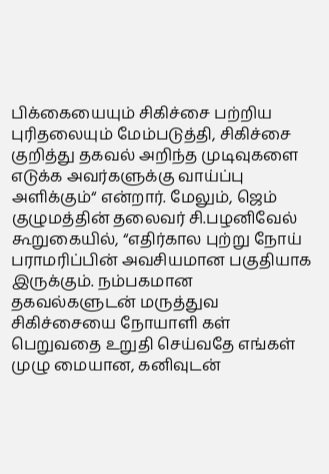பிக்கையையும் சிகிச்சை பற்றிய புரிதலையும் மேம்படுத்தி, சிகிச்சை குறித்து தகவல் அறிந்த முடிவுகளை எடுக்க அவர்களுக்கு வாய்ப்பு அளிக்கும்“ என்றார். மேலும், ஜெம் குழுமத்தின் தலைவர் சி.பழனிவேல் கூறுகையில், “எதிர்கால புற்று நோய் பராமரிப்பின் அவசியமான பகுதியாக இருக்கும். நம்பகமான தகவல்களுடன் மருத்துவ சிகிச்சையை நோயாளி கள் பெறுவதை உறுதி செய்வதே எங்கள் முழு மையான, கனிவுடன்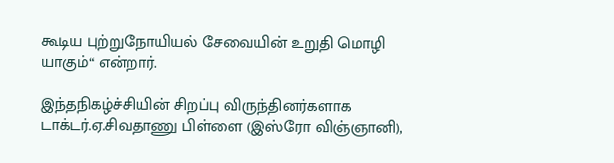கூடிய புற்றுநோயியல் சேவையின் உறுதி மொழி யாகும்“ என்றார்.

இந்தநிகழ்ச்சியின் சிறப்பு விருந்தினர்களாக டாக்டர்.ஏ.சிவதாணு பிள்ளை (இஸ்ரோ விஞ்ஞானி),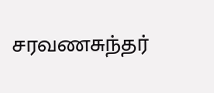சரவணசுந்தர்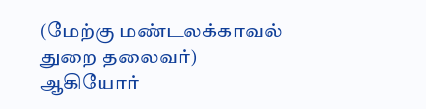(மேற்கு மண்டலக்காவல் துறை தலைவர்) ஆகியோர்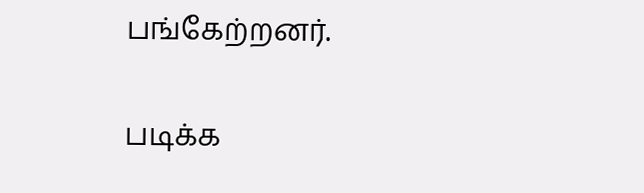பங்கேற்றனர்.

படிக்க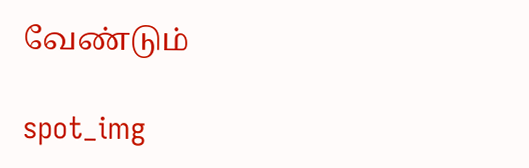வேண்டும்

spot_img